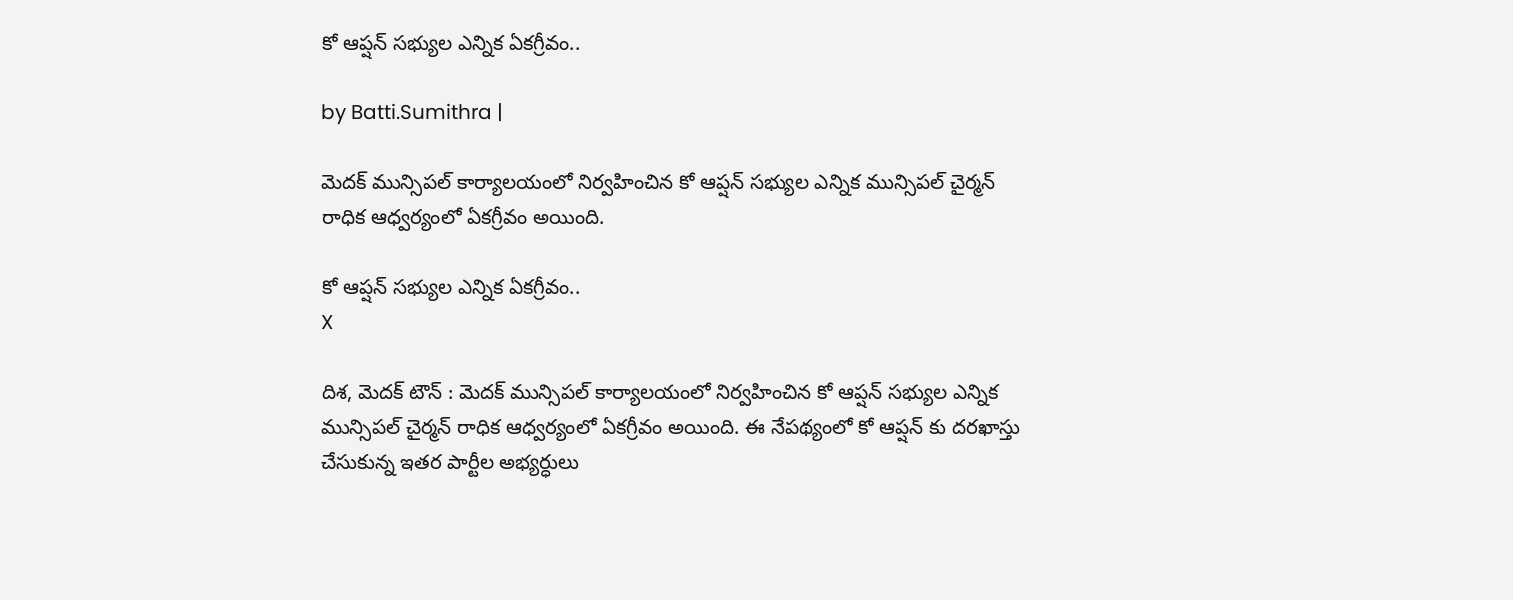కో ఆప్షన్ సభ్యుల ఎన్నిక ఏకగ్రీవం..

by Batti.Sumithra |

మెదక్ మున్సిపల్ కార్యాలయంలో నిర్వహించిన కో ఆప్షన్ సభ్యుల ఎన్నిక మున్సిపల్ చైర్మన్ రాధిక ఆధ్వర్యంలో ఏకగ్రీవం అయింది.

కో ఆప్షన్ సభ్యుల ఎన్నిక ఏకగ్రీవం..
X

దిశ, మెదక్ టౌన్ : మెదక్ మున్సిపల్ కార్యాలయంలో నిర్వహించిన కో ఆప్షన్ సభ్యుల ఎన్నిక మున్సిపల్ చైర్మన్ రాధిక ఆధ్వర్యంలో ఏకగ్రీవం అయింది. ఈ నేపథ్యంలో కో ఆప్షన్ కు దరఖాస్తు చేసుకున్న ఇతర పార్టీల అభ్యర్ధులు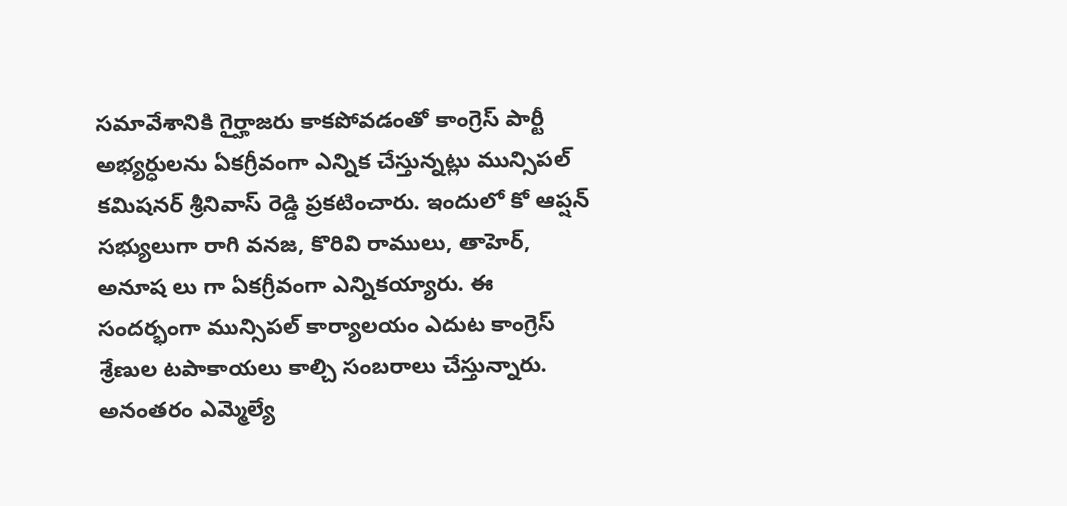సమావేశానికి గైర్హాజరు కాకపోవడంతో కాంగ్రెస్ పార్టీ అభ్యర్ధులను ఏకగ్రీవంగా ఎన్నిక చేస్తున్నట్లు మున్సిపల్ కమిషనర్ శ్రీనివాస్ రెడ్డి ప్రకటించారు. ఇందులో కో ఆప్షన్ సభ్యులుగా రాగి వనజ, కొరివి రాములు, తాహెర్, అనూష లు గా ఏకగ్రీవంగా ఎన్నికయ్యారు. ఈ సందర్భంగా మున్సిపల్ కార్యాలయం ఎదుట కాంగ్రెస్ శ్రేణుల టపాకాయలు కాల్చి సంబరాలు చేస్తున్నారు. అనంతరం ఎమ్మెల్యే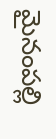మైనంపల్లి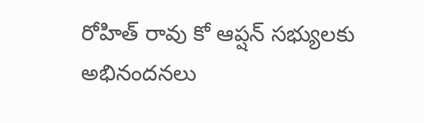రోహిత్ రావు కో ఆప్షన్ సభ్యులకు అభినందనలు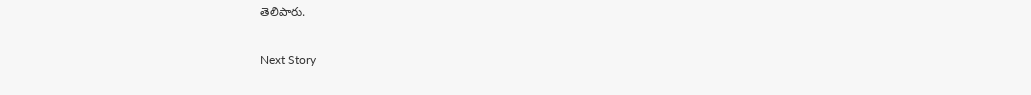తెలిపారు.

Next Story